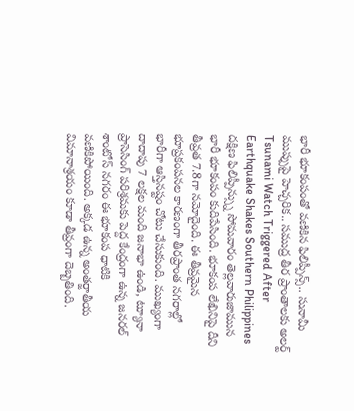భారీ భూకంపంతో వణికిన ఫిలిప్పీన్స్.. సునామీ ముప్పుపై హెచ్చరిక.. సముద్ర తీర ప్రాంతాలకు అలర్ట్
Tsunami Watch Triggered After Earthquake Shakes Southern Philippines
దక్షిణ ఫిలిప్పీన్స్ను సోమవారం తెల్లవారుజామున భారీ భూకంపం కుదిపేసింది. భూకంప లేఖినిపై దీని తీవ్రత 7.8గా నమోదైంది. ఈ తీవ్రమైన భూప్రకంపనల కారణంగా తీరప్రాంత నగరాల్లో భారీగా ఆస్తినష్టం చోటు చేసుకుంది. ముఖ్యంగా దాదాపు 7 లక్షల మంది జనాభా ఉండి, ట్యూనా ప్రాసెసింగ్ పరిశ్రమకు పెద్ద కేంద్రంగా ఉన్న జనరల్ శాంటోస్ నగరం ఈ భూకంప ధాటికి వణికిపోయింది. అక్కడ ఉన్న అంతర్జాతీయ విమానాశ్రయం కూడా తీవ్రంగా దెబ్బతింది.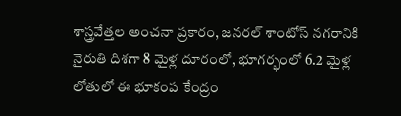శాస్త్రవేత్తల అంచనా ప్రకారం, జనరల్ శాంటోస్ నగరానికి నైరుతి దిశగా 8 మైళ్ల దూరంలో, భూగర్భంలో 6.2 మైళ్ల లోతులో ఈ భూకంప కేంద్రం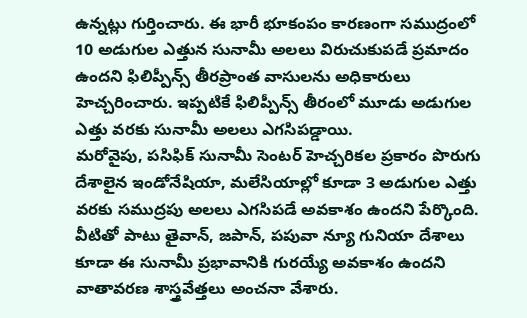ఉన్నట్లు గుర్తించారు. ఈ భారీ భూకంపం కారణంగా సముద్రంలో 10 అడుగుల ఎత్తున సునామీ అలలు విరుచుకుపడే ప్రమాదం ఉందని ఫిలిప్పీన్స్ తీరప్రాంత వాసులను అధికారులు హెచ్చరించారు. ఇప్పటికే ఫిలిప్పీన్స్ తీరంలో మూడు అడుగుల ఎత్తు వరకు సునామీ అలలు ఎగసిపడ్డాయి.
మరోవైపు, పసిఫిక్ సునామీ సెంటర్ హెచ్చరికల ప్రకారం పొరుగు దేశాలైన ఇండోనేషియా, మలేసియాల్లో కూడా 3 అడుగుల ఎత్తు వరకు సముద్రపు అలలు ఎగసిపడే అవకాశం ఉందని పేర్కొంది. వీటితో పాటు తైవాన్, జపాన్, పపువా న్యూ గునియా దేశాలు కూడా ఈ సునామీ ప్రభావానికి గురయ్యే అవకాశం ఉందని వాతావరణ శాస్త్రవేత్తలు అంచనా వేశారు.